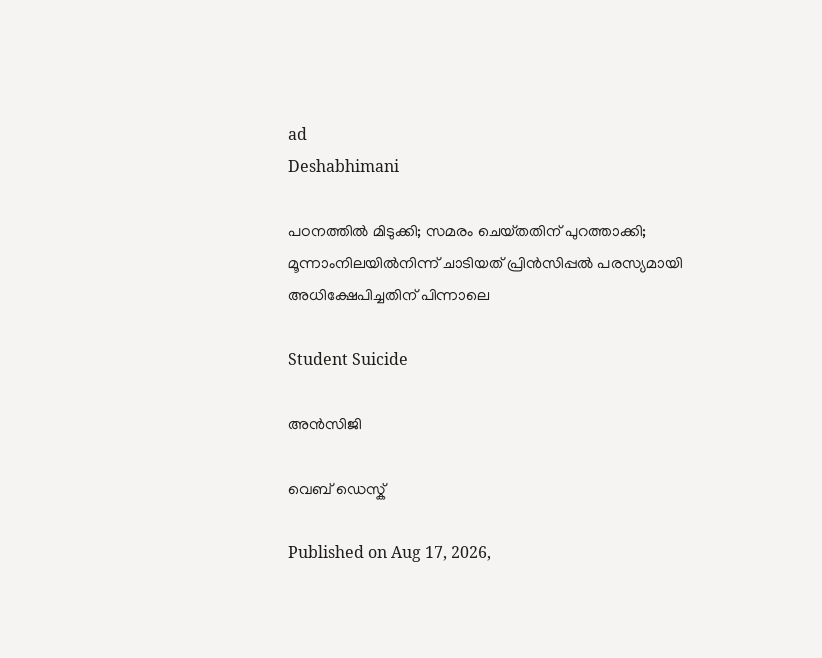ad
Deshabhimani

പഠനത്തിൽ മിടുക്കി; സമരം ചെയ്‌തതിന്‌ പുറത്താക്കി; മൂന്നാംനിലയിൽനിന്ന് ചാടിയത് പ്രിൻസിപ്പൽ പരസ്യമായി അധിക്ഷേപിച്ചതിന് പിന്നാലെ

Student Suicide

അൻസിജി

വെബ് ഡെസ്ക്

Published on Aug 17, 2026,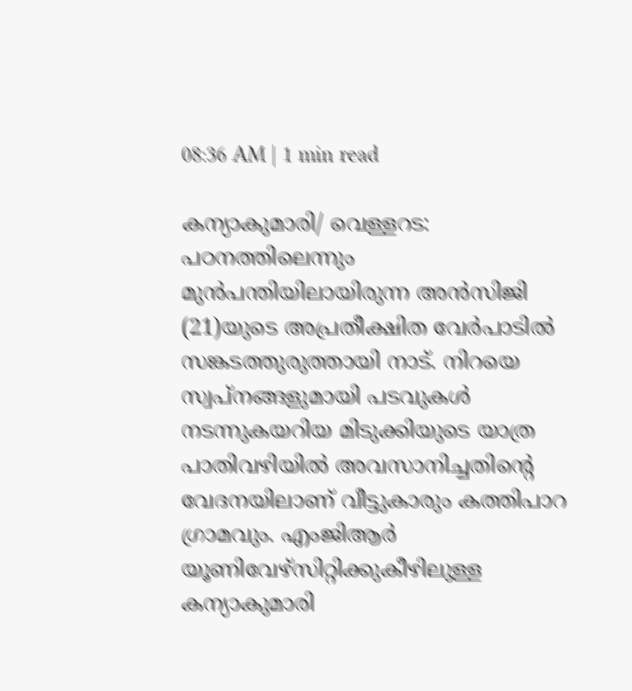08:36 AM | 1 min read

കന്യാകുമാരി/ വെള്ളറട: പഠനത്തിലെന്നും മുൻപന്തിയിലായിരുന്ന അൻസിജി (21)യുടെ അപ്രതീക്ഷിത വേർപാടിൽ സങ്കടത്തുരുത്തായി നാട്‌. നിറയെ സ്വപ്നങ്ങളുമായി പടവുകൾ നടന്നുകയറിയ മിടുക്കിയുടെ യാത്ര പാതിവഴിയിൽ അവസാനിച്ചതിന്റെ വേദനയിലാണ്‌ വീട്ടുകാരും കത്തിപാറ ഗ്രാമവും. എംജിആർ യൂണിവേഴ്‌സിറ്റിക്കുകീഴിലുള്ള കന്യാകുമാരി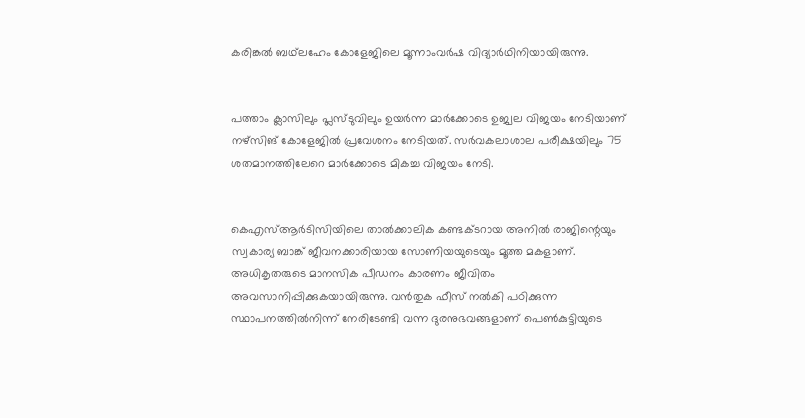കരിങ്കൽ ബഥ്‌ലഹേം കോളേജിലെ മൂന്നാംവർഷ വിദ്യാർഥിനിയായിരുന്നു.


പത്താം ക്ലാസിലും പ്ലസ്ടുവിലും ഉയർന്ന മാർക്കോടെ ഉജ്വല വിജയം നേടിയാണ് നഴ്സിങ് കോളേജിൽ പ്രവേശനം നേടിയത്. സർവകലാശാല പരീക്ഷയിലും 75 ശതമാനത്തിലേറെ മാർക്കോടെ മികച്ച വിജയം നേടി.


കെഎസ്ആർടിസിയിലെ താൽക്കാലിക കണ്ടക്ടറായ അനിൽ രാജിന്റെയും സ്വകാര്യ ബാങ്ക് ജീവനക്കാരിയായ സോണിയയുടെയും മൂത്ത മകളാണ്‌. അധികൃതരുടെ മാനസിക പീഡനം കാരണം ജീവിതം അവസാനിപ്പിക്കുകയായിരുന്നു. വൻതുക ഫീസ്‌ നൽകി പഠിക്കുന്ന സ്ഥാപനത്തിൽനിന്ന് നേരിടേണ്ടി വന്ന ദുരനുഭവങ്ങളാണ് പെൺകുട്ടിയുടെ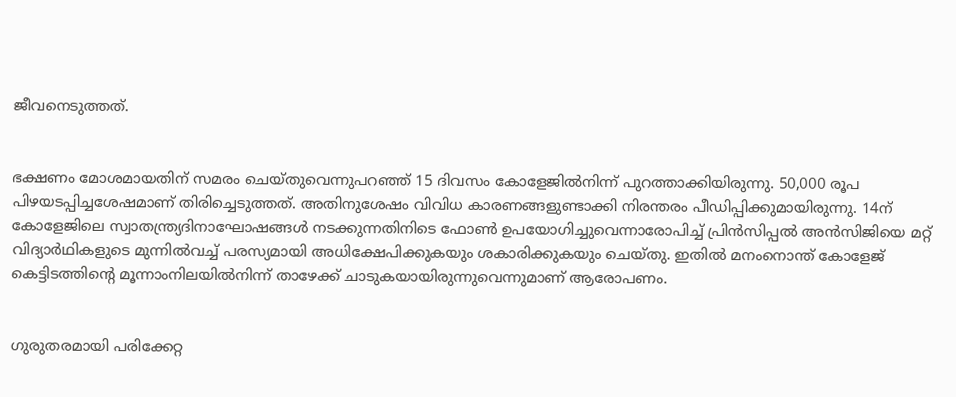ജീവനെടുത്തത്.


ഭക്ഷണം മോശമായതിന്‌ സമരം ചെയ്‌തുവെന്നുപറഞ്ഞ്‌ 15 ദിവസം കോളേജിൽനിന്ന്‌ പുറത്താക്കിയിരുന്നു. 50,000 രൂപ പിഴയടപ്പിച്ചശേഷമാണ്‌ തിരിച്ചെടുത്തത്‌. അതിനുശേഷം വിവിധ കാരണങ്ങളുണ്ടാക്കി നിരന്തരം പീഡിപ്പിക്കുമായിരുന്നു. 14ന് കോളേജിലെ സ്വാതന്ത്ര്യദിനാഘോഷങ്ങൾ നടക്കുന്നതിനിടെ ഫോൺ ഉപയോഗിച്ചുവെന്നാരോപിച്ച്‌ പ്രിൻസിപ്പൽ അൻസിജിയെ മറ്റ് വിദ്യാർഥികളുടെ മുന്നിൽവച്ച് പരസ്യമായി അധിക്ഷേപിക്കുകയും ശകാരിക്കുകയും ചെയ്തു. ഇതിൽ മനംനൊന്ത്‌ കോളേജ് കെട്ടിടത്തിന്റെ മൂന്നാംനിലയിൽനിന്ന് താഴേക്ക് ചാടുകയായിരുന്നുവെന്നുമാണ് ആരോപണം.


ഗുരുതരമായി പരിക്കേറ്റ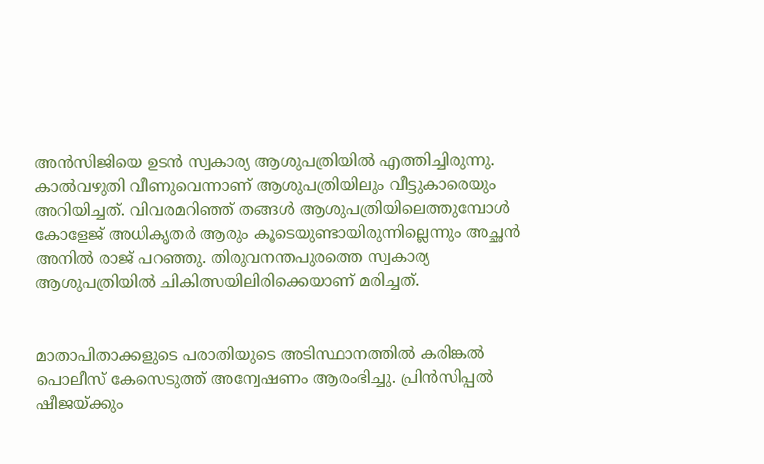അൻസിജിയെ ഉടൻ സ്വകാര്യ ആശുപത്രിയിൽ എത്തിച്ചിരുന്നു. കാൽവഴുതി വീണുവെന്നാണ്‌ ആശുപത്രിയിലും വീട്ടുകാരെയും അറിയിച്ചത്‌. വിവരമറിഞ്ഞ്‌ തങ്ങൾ ആശുപത്രിയിലെത്തുമ്പോൾ കോളേജ്‌ അധികൃതർ ആരും കൂടെയുണ്ടായിരുന്നില്ലെന്നും അച്ഛൻ അനിൽ രാജ്‌ പറഞ്ഞു. തിരുവനന്തപുരത്തെ സ്വകാര്യ ആശുപത്രിയിൽ ചികിത്സയിലിരിക്കെയാണ്‌ മരിച്ചത്‌.


മാതാപിതാക്കളുടെ പരാതിയുടെ അടിസ്ഥാനത്തിൽ കരിങ്കൽ പൊലീസ് കേസെടുത്ത് അന്വേഷണം ആരംഭിച്ചു. പ്രിൻസിപ്പൽ ഷീജയ്ക്കും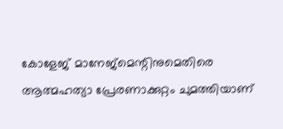കോളേജ് മാനേജ്മെന്റിനുമെതിരെ ആത്മഹത്യാ പ്രേരണാക്കുറ്റം ചുമത്തിയാണ്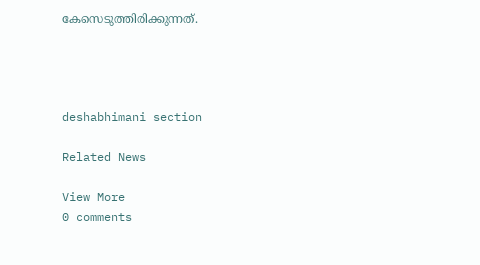കേസെടുത്തിരിക്കുന്നത്.




deshabhimani section

Related News

View More
0 comments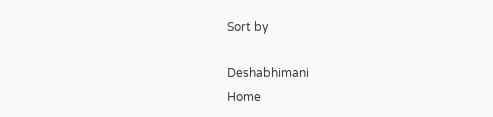Sort by

Deshabhimani
Home